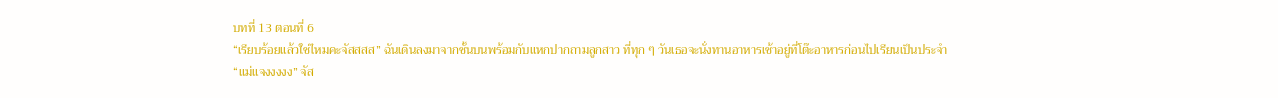บทที่ 13 ตอนที่ 6
“เรียบร้อยแล้วใช่ไหมคะจัสสสส” ฉันเดินลงมาจากชั้นบนพร้อมกับแหกปากถามลูกสาว ที่ทุก ๆ วันเธอจะนั่งทานอาหารเช้าอยู่ที่โต๊ะอาหารก่อนไปเรียนเป็นประจำ
“แม่แจงงงงง” จัส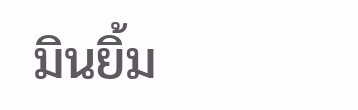มินยิ้ม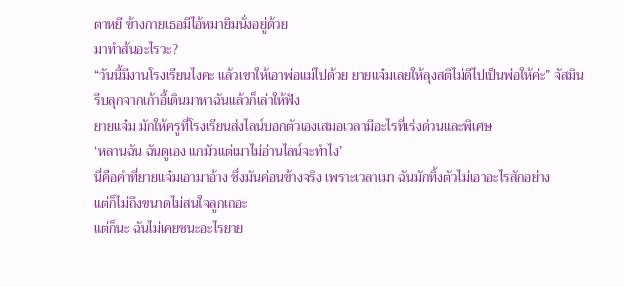ตาหยี ข้างกายเธอมีไอ้หมายิมนั่งอยู่ด้วย
มาทำส้นอะไรวะ?
“วันนี้มีงานโรงเรียนไงคะ แล้วเขาให้เอาพ่อแม่ไปด้วย ยายแจ๋มเลยให้ลุงสติไม่ดีไปเป็นพ่อให้ค่ะ” จัสมินรีบลุกจากเก้าอี้เดินมาหาฉันแล้วก็เล่าให้ฟัง
ยายแจ๋ม มักให้ครูที่โรงเรียนส่งไลน์บอกตัวเองเสมอเวลามีอะไรที่เร่งด่วนและพิเศษ
‘หลานฉัน ฉันดูเอง แกมัวแต่เมาไม่อ่านไลน์จะทำไง’
นี่คือคำที่ยายแจ๋มเอามาอ้าง ซึ่งมันค่อนข้างจริง เพราะเวลาเมา ฉันมักทิ้งตัวไม่เอาอะไรสักอย่าง
แต่ก็ไม่ถึงขนาดไม่สนใจลูกเถอะ
แต่ก็นะ ฉันไม่เคยชนะอะไรยาย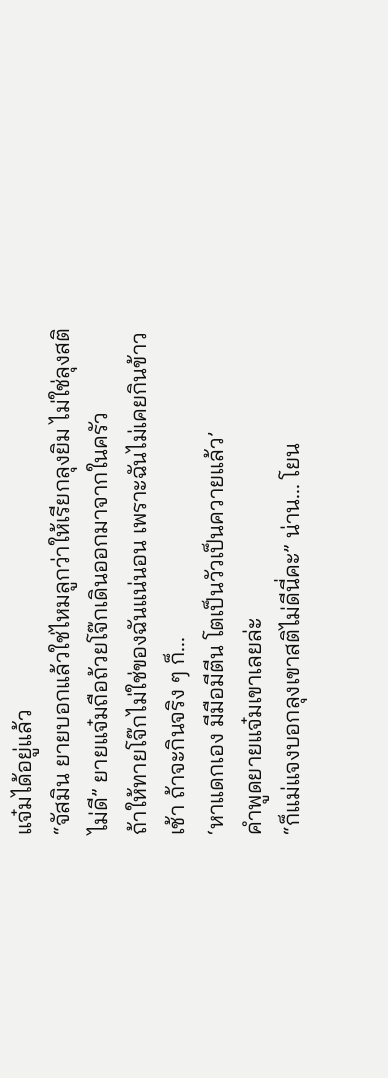แจ๋มได้อยู่แล้ว
“จัสมิน ยายบอกแล้วใช่ไหมลูกว่าให้เรียกลุงยิม ไม่ใช่ลุงสติไม่ดี” ยายแจ๋มถือถ้วยโจ๊กเดินออกมาจากในครัว
ถ้าให้ทายโจ๊กไม่ใช่ของฉันแน่นอน เพราะฉันไม่เคยกินข้าวเช้า ถ้าจะกินจริง ๆ ก็...
‘หาแดกเอง มีมือมีตีน โตเป็นวัวเป็นควายแล้ว’
คำพูดยายแจ๋มเขาเลยล่ะ
“ก็แม่แจงบอกลุงเขาสติไม่ดีนี่คะ” น่าน... โยน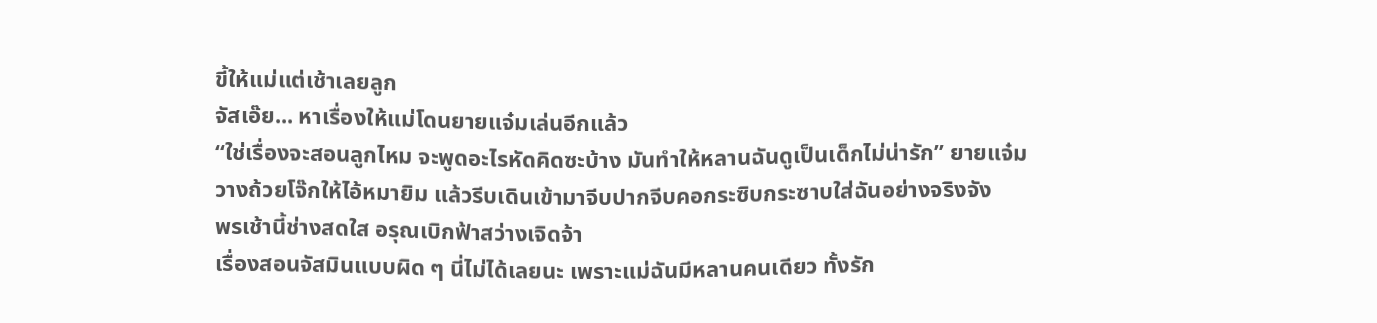ขี้ให้แม่แต่เช้าเลยลูก
จัสเอ๊ย... หาเรื่องให้แม่โดนยายแจ๋มเล่นอีกแล้ว
“ใช่เรื่องจะสอนลูกไหม จะพูดอะไรหัดคิดซะบ้าง มันทำให้หลานฉันดูเป็นเด็กไม่น่ารัก” ยายแจ๋มวางถ้วยโจ๊กให้ไอ้หมายิม แล้วรีบเดินเข้ามาจีบปากจีบคอกระซิบกระซาบใส่ฉันอย่างจริงจัง
พรเช้านี้ช่างสดใส อรุณเบิกฟ้าสว่างเจิดจ้า
เรื่องสอนจัสมินแบบผิด ๆ นี่ไม่ได้เลยนะ เพราะแม่ฉันมีหลานคนเดียว ทั้งรัก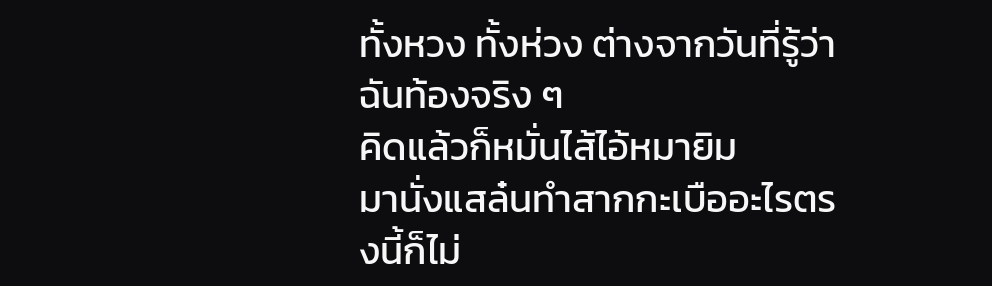ทั้งหวง ทั้งห่วง ต่างจากวันที่รู้ว่าฉันท้องจริง ๆ
คิดแล้วก็หมั่นไส้ไอ้หมายิม
มานั่งแสล๋นทำสากกะเบืออะไรตรงนี้ก็ไม่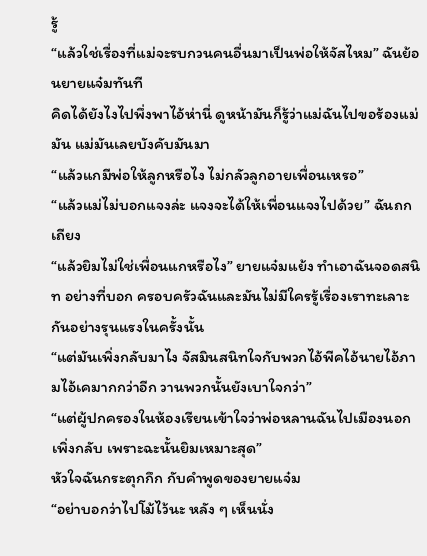รู้
“แล้วใช่เรื่องที่แม่จะรบกวนคนอื่นมาเป็นพ่อให้จัสไหม” ฉันย้อนยายแจ๋มทันที
คิดได้ยังไงไปพึ่งพาไอ้ห่านี่ ดูหน้ามันก็รู้ว่าแม่ฉันไปขอร้องแม่มัน แม่มันเลยบังคับมันมา
“แล้วแกมีพ่อให้ลูกหรือไง ไม่กลัวลูกอายเพื่อนเหรอ”
“แล้วแม่ไม่บอกแจงล่ะ แจงจะได้ให้เพื่อนแจงไปด้วย” ฉันถกเถียง
“แล้วยิมไม่ใช่เพื่อนแกหรือไง” ยายแจ๋มแย้ง ทำเอาฉันจอดสนิท อย่างที่บอก ครอบครัวฉันและมันไม่มีใครรู้เรื่องเราทะเลาะกันอย่างรุนแรงในครั้งนั้น
“แต่มันเพิ่งกลับมาไง จัสมินสนิทใจกับพวกไอ้พีคไอ้นายไอ้ภามไอ้เคมากกว่าอีก วานพวกนั้นยังเบาใจกว่า”
“แต่ผู้ปกครองในห้องเรียนเข้าใจว่าพ่อหลานฉันไปเมืองนอกเพิ่งกลับ เพราะฉะนั้นยิมเหมาะสุด”
หัวใจฉันกระตุกกึก กับคำพูดของยายแจ๋ม
“อย่าบอกว่าไปโม้ไว้นะ หลัง ๆ เห็นนั่ง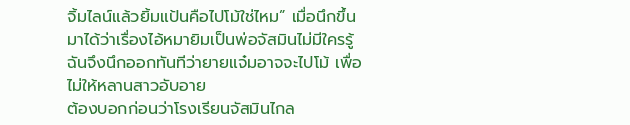จิ้มไลน์แล้วยิ้มแป้นคือไปโม้ใช่ไหม” เมื่อนึกขึ้นมาได้ว่าเรื่องไอ้หมายิมเป็นพ่อจัสมินไม่มีใครรู้
ฉันจึงนึกออกทันทีว่ายายแจ๋มอาจจะไปโม้ เพื่อไม่ให้หลานสาวอับอาย
ต้องบอกก่อนว่าโรงเรียนจัสมินไกล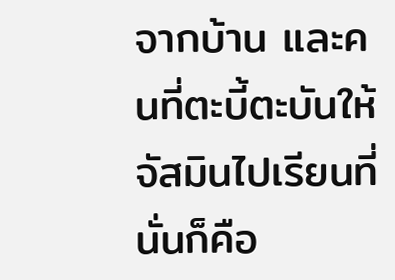จากบ้าน และคนที่ตะบี้ตะบันให้จัสมินไปเรียนที่นั่นก็คือ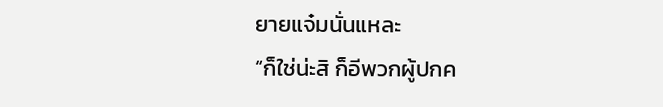ยายแจ๋มนั่นแหละ
“ก็ใช่น่ะสิ ก็อีพวกผู้ปกค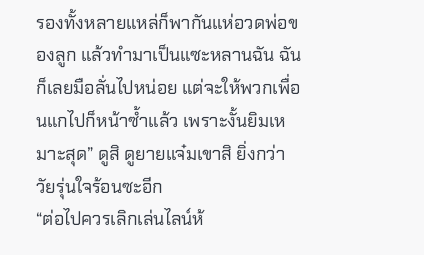รองทั้งหลายแหล่ก็พากันแห่อวดพ่อของลูก แล้วทำมาเป็นแซะหลานฉัน ฉันก็เลยมือลั่นไปหน่อย แต่จะให้พวกเพื่อนแกไปก็หน้าซ้ำแล้ว เพราะงั้นยิมเหมาะสุด” ดูสิ ดูยายแจ๋มเขาสิ ยิ่งกว่าวัยรุ่นใจร้อนซะอีก
“ต่อไปควรเลิกเล่นไลน์ห้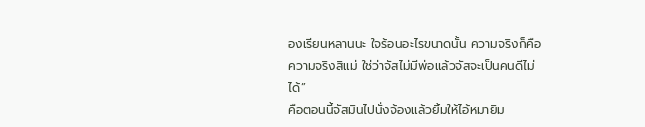องเรียนหลานนะ ใจร้อนอะไรขนาดนั้น ความจริงก็คือความจริงสิแม่ ใช่ว่าจัสไม่มีพ่อแล้วจัสจะเป็นคนดีไม่ได้”
คือตอนนี้จัสมินไปนั่งจ้องแล้วยิ้มให้ไอ้หมายิม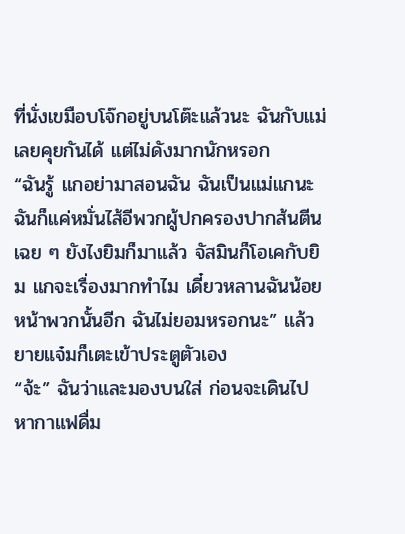ที่นั่งเขมือบโจ๊กอยู่บนโต๊ะแล้วนะ ฉันกับแม่เลยคุยกันได้ แต่ไม่ดังมากนักหรอก
“ฉันรู้ แกอย่ามาสอนฉัน ฉันเป็นแม่แกนะ ฉันก็แค่หมั่นไส้อีพวกผู้ปกครองปากส้นตีนเฉย ๆ ยังไงยิมก็มาแล้ว จัสมินก็โอเคกับยิม แกจะเรื่องมากทำไม เดี๋ยวหลานฉันน้อยหน้าพวกนั้นอีก ฉันไม่ยอมหรอกนะ” แล้วยายแจ๋มก็เตะเข้าประตูตัวเอง
“จ้ะ” ฉันว่าและมองบนใส่ ก่อนจะเดินไปหากาแฟดื่ม